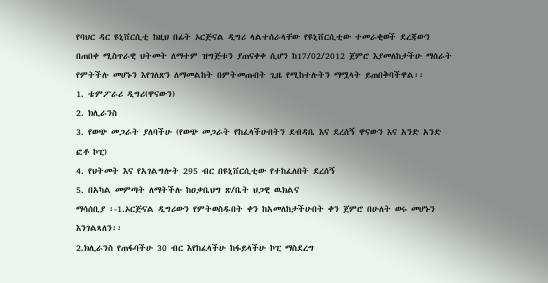የባህር ዳር ዩኒቨርሲቲ ከዚህ በፊት ኦርጅናል ዲግሪ ላልተሰራላቸው የዩኒቨርሲቲው ተመራቂወች ደረጃውን በጠበቀ ሚስጥራዊ ህትመት ለማተም ዝግጅቱን ያጠናቀቀ ሲሆን ከ17/02/2012 ጀምሮ እያመለከታችሁ ማሰራት የምትችሉ መሆኑን እየገለጽን ለማመልከት በምትመጡበት ጊዜ የሚከተሉትን ማሟላት ይጠበቅባችዋል፡፡
1. ቴምፖራሪ ዲግሪ(ዋናውን)
2. ክሊራንስ
3. የወጭ መጋራት ያለባችሁ (የወጭ መጋራት የከፈላችሁበትን ደብዳቤ እና ደረሰኝ ዋናውን እና አንድ አንድ ፎቶ ኮፒ)
4. የህትመት እና የአገልግሎት 295 ብር በዩኒቨርሲቲው የተከፈለበት ደረሰኝ
5. በአካል መምጣት ለማትችሉ ከዐቃቤህግ ጽ/ቤት ህጋዊ ዉክልና
ማሳሰቢያ ፡-1.ኦርጅናል ዲግሪውን የምትወስዱበት ቀን ከአመለከታችሁበት ቀን ጀምሮ በሁለት ወሩ መሆኑን እንገልጻለን፡፡
2.ክሊራንስ የጠፋባችሁ 30 ብር እየከፈላችሁ ከፋይላችሁ ኮፒ ማስደረግ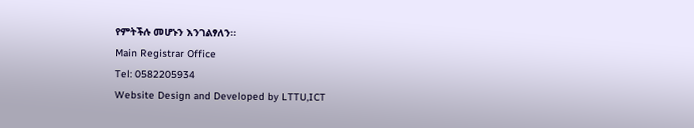የምትችሉ መሆኑን እንገልፃለን፡፡
Main Registrar Office
Tel: 0582205934
Website Design and Developed by LTTU,ICT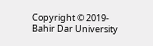Copyright © 2019- Bahir Dar University